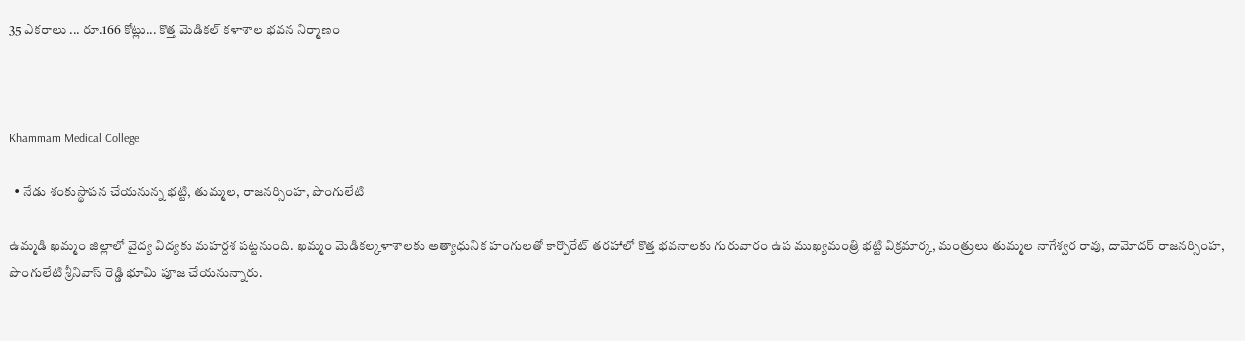35 ఎకరాలు ... రూ.166 కోట్లు... కొత్త మెడికల్ కళాశాల భవన నిర్మాణం



Khammam Medical College

  • నేడు శంకుస్థాపన చేయనున్న భట్టి, తుమ్మల, రాజనర్సింహ, పొంగులేటి

ఉమ్మడి ఖమ్మం జిల్లాలో వైద్య విద్యకు మహర్దశ పట్టనుంది. ఖమ్మం మెడికల్కళాశాలకు అత్యాధునిక హంగులతో కార్పొరేట్ తరహాలో కొత్త భవనాలకు గురువారం ఉప ముఖ్యమంత్రి భట్టి విక్రమార్క, మంత్రులు తుమ్మల నాగేశ్వర రావు, దామోదర్ రాజనర్సింహ, పొంగులేటి శ్రీనివాస్ రెడ్డి భూమి పూజ చేయనున్నారు.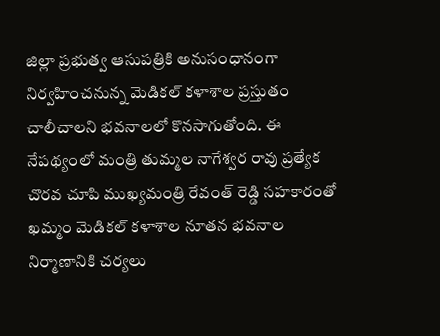జిల్లా ప్రభుత్వ ఆసుపత్రికి అనుసంధానంగా నిర్వహించనున్న మెడికల్ కళాశాల ప్రస్తుతం చాలీచాలని భవనాలలో కొనసాగుతోంది. ఈ నేపథ్యంలో మంత్రి తుమ్మల నాగేశ్వర రావు ప్రత్యేక చొరవ చూపి ముఖ్యమంత్రి రేవంత్ రెడ్డి సహకారంతో ఖమ్మం మెడికల్ కళాశాల నూతన భవనాల నిర్మాణానికి చర్యలు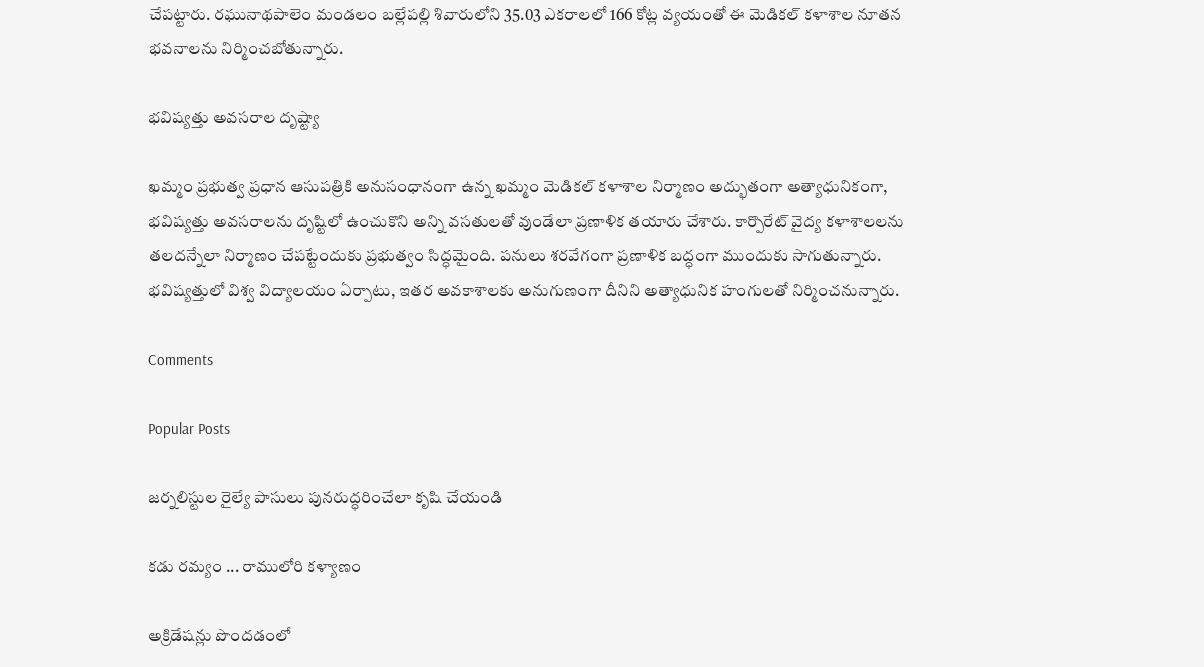చేపట్టారు. రఘునాథపాలెం మండలం బల్లేపల్లి శివారులోని 35.03 ఎకరాలలో 166 కోట్ల వ్యయంతో ఈ మెడికల్ కళాశాల నూతన భవనాలను నిర్మించబోతున్నారు.

భవిష్యత్తు అవసరాల దృష్ట్యా

ఖమ్మం ప్రభుత్వ ప్రధాన ఆసుపత్రికి అనుసంధానంగా ఉన్న ఖమ్మం మెడికల్ కళాశాల నిర్మాణం అద్భుతంగా అత్యాధునికంగా, భవిష్యత్తు అవసరాలను దృష్టిలో ఉంచుకొని అన్ని వసతులతో వుండేలా ప్రణాళిక తయారు చేశారు. కార్పొరేట్ వైద్య కళాశాలలను తలదన్నేలా నిర్మాణం చేపట్టేందుకు ప్రభుత్వం సిద్ధమైంది. పనులు శరవేగంగా ప్రణాళిక బద్ధంగా ముందుకు సాగుతున్నారు. భవిష్యత్తులో విశ్వ విద్యాలయం ఏర్పాటు, ఇతర అవకాశాలకు అనుగుణంగా దీనిని అత్యాధునిక హంగులతో నిర్మించనున్నారు.

Comments

Popular Posts

జర్నలిస్టుల రైల్యే పాసులు పునరుద్ధరించేలా కృషి చేయండి

కడు రమ్యం ... రాములోరి కళ్యాణం

అక్రిడేషన్లు పొందడంలో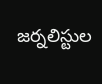జర్నలిస్టుల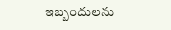ఇబ్బందులను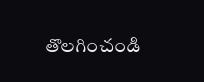తొలగించండి